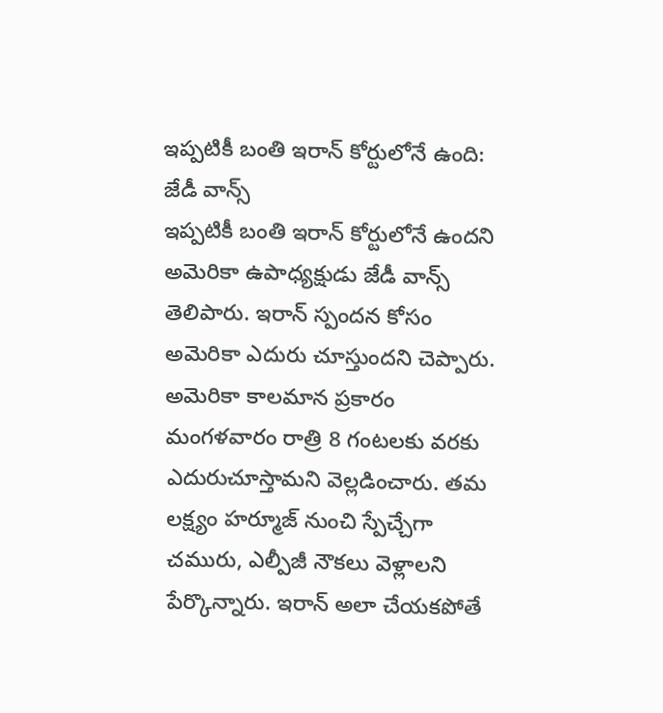ఇప్పటికీ బంతి ఇరాన్ కోర్టులోనే ఉంది: జేడీ వాన్స్
ఇప్పటికీ బంతి ఇరాన్ కోర్టులోనే ఉందని అమెరికా ఉపాధ్యక్షుడు జేడీ వాన్స్ తెలిపారు. ఇరాన్ స్పందన కోసం అమెరికా ఎదురు చూస్తుందని చెప్పారు. అమెరికా కాలమాన ప్రకారం మంగళవారం రాత్రి 8 గంటలకు వరకు ఎదురుచూస్తామని వెల్లడించారు. తమ లక్ష్యం హర్మూజ్ నుంచి స్పేచ్చేగా చమురు, ఎల్పీజీ నౌకలు వెళ్లాలని పేర్కొన్నారు. ఇరాన్ అలా చేయకపోతే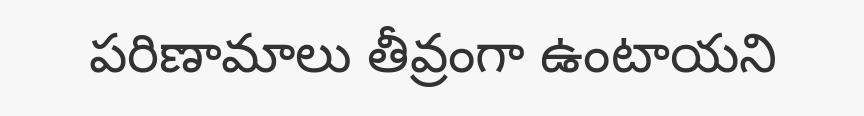పరిణామాలు తీవ్రంగా ఉంటాయని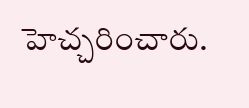హెచ్చరించారు.